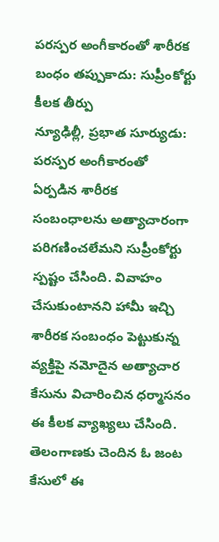పరస్పర అంగీకారంతో శారీరక బంధం తప్పుకాదు: సుప్రీంకోర్టు కీలక తీర్పు
న్యూఢిల్లీ, ప్రభాత సూర్యుడు:
పరస్పర అంగీకారంతో ఏర్పడిన శారీరక సంబంధాలను అత్యాచారంగా పరిగణించలేమని సుప్రీంకోర్టు స్పష్టం చేసింది. వివాహం చేసుకుంటానని హామీ ఇచ్చి శారీరక సంబంధం పెట్టుకున్న వ్యక్తిపై నమోదైన అత్యాచార కేసును విచారించిన ధర్మాసనం ఈ కీలక వ్యాఖ్యలు చేసింది. తెలంగాణకు చెందిన ఓ జంట కేసులో ఈ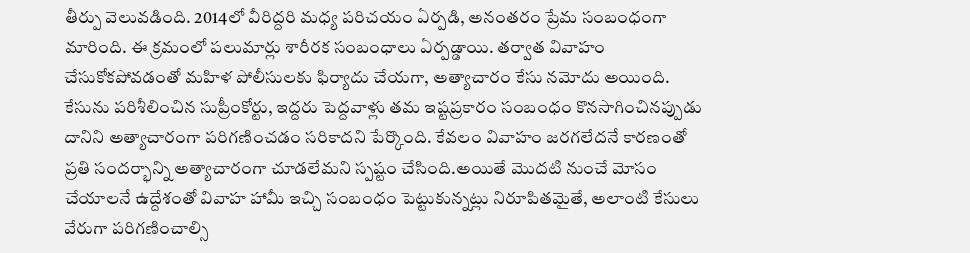తీర్పు వెలువడింది. 2014లో వీరిద్దరి మధ్య పరిచయం ఏర్పడి, అనంతరం ప్రేమ సంబంధంగా మారింది. ఈ క్రమంలో పలుమార్లు శారీరక సంబంధాలు ఏర్పడ్డాయి. తర్వాత వివాహం చేసుకోకపోవడంతో మహిళ పోలీసులకు ఫిర్యాదు చేయగా, అత్యాచారం కేసు నమోదు అయింది.
కేసును పరిశీలించిన సుప్రీంకోర్టు, ఇద్దరు పెద్దవాళ్లు తమ ఇష్టప్రకారం సంబంధం కొనసాగించినప్పుడు దానిని అత్యాచారంగా పరిగణించడం సరికాదని పేర్కొంది. కేవలం వివాహం జరగలేదనే కారణంతో ప్రతి సందర్భాన్ని అత్యాచారంగా చూడలేమని స్పష్టం చేసింది.అయితే మొదటి నుంచే మోసం చేయాలనే ఉద్దేశంతో వివాహ హామీ ఇచ్చి సంబంధం పెట్టుకున్నట్లు నిరూపితమైతే, అలాంటి కేసులు వేరుగా పరిగణించాల్సి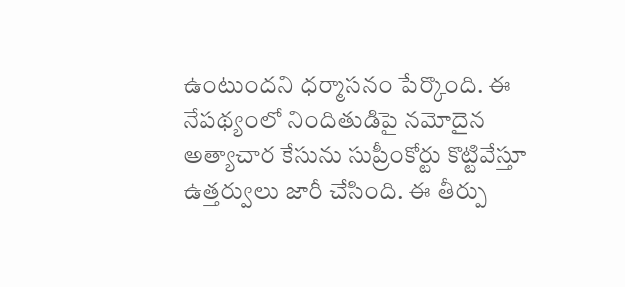ఉంటుందని ధర్మాసనం పేర్కొంది. ఈ నేపథ్యంలో నిందితుడిపై నమోదైన అత్యాచార కేసును సుప్రీంకోర్టు కొట్టివేస్తూ ఉత్తర్వులు జారీ చేసింది. ఈ తీర్పు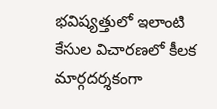భవిష్యత్తులో ఇలాంటి కేసుల విచారణలో కీలక మార్గదర్శకంగా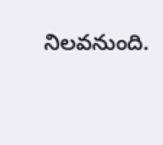నిలవనుంది.